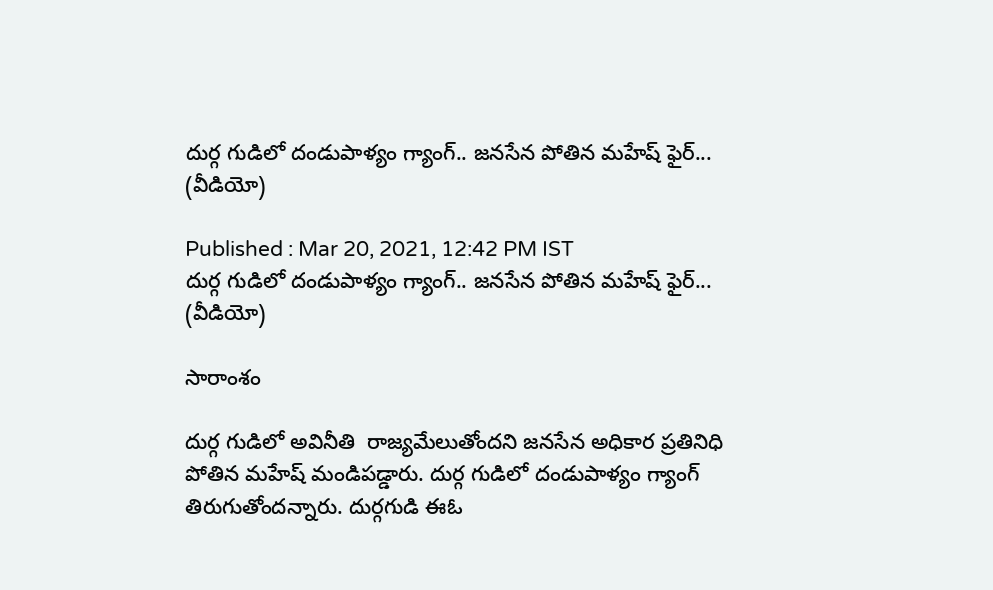దుర్గ గుడిలో దండుపాళ్యం గ్యాంగ్.. జనసేన పోతిన మహేష్ ఫైర్... (వీడియో)

Published : Mar 20, 2021, 12:42 PM IST
దుర్గ గుడిలో దండుపాళ్యం గ్యాంగ్.. జనసేన పోతిన మహేష్ ఫైర్... (వీడియో)

సారాంశం

దుర్గ గుడిలో అవినీతి  రాజ్యమేలుతోందని జనసేన అధికార ప్రతినిధి పోతిన మహేష్ మండిపడ్డారు. దుర్గ గుడిలో దండుపాళ్యం గ్యాంగ్ తిరుగుతోందన్నారు. దుర్గగుడి ఈఓ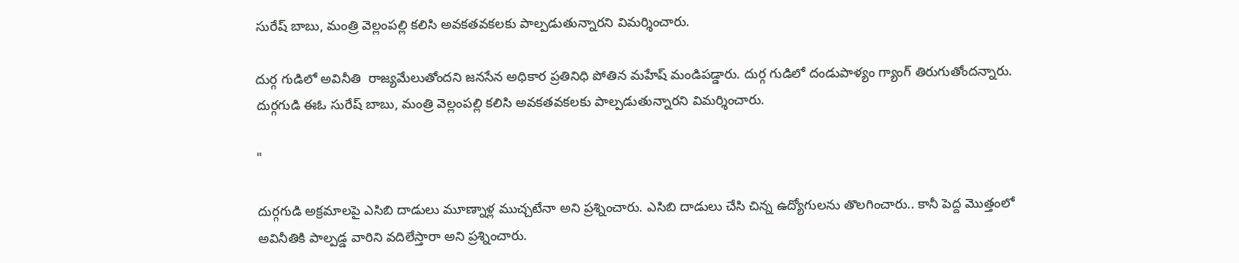సురేష్ బాబు, మంత్రి వెల్లంపల్లి కలిసి అవకతవకలకు పాల్పడుతున్నారని విమర్శించారు.

దుర్గ గుడిలో అవినీతి  రాజ్యమేలుతోందని జనసేన అధికార ప్రతినిధి పోతిన మహేష్ మండిపడ్డారు. దుర్గ గుడిలో దండుపాళ్యం గ్యాంగ్ తిరుగుతోందన్నారు. దుర్గగుడి ఈఓ సురేష్ బాబు, మంత్రి వెల్లంపల్లి కలిసి అవకతవకలకు పాల్పడుతున్నారని విమర్శించారు.

"

దుర్గగుడి అక్రమాలపై ఎసిబి దాడులు మూణ్నాళ్ల ముచ్చటేనా అని ప్రశ్నించారు. ఎసిబి దాడులు చేసి చిన్న ఉద్యోగులను తొలగించారు.. కానీ పెద్ద మొత్తంలో అవినీతికి పాల్పడ్డ వారిని వదిలేస్తారా అని ప్రశ్నించారు.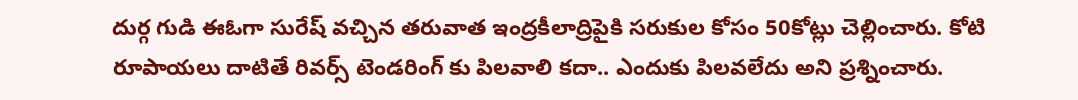దుర్గ గుడి ఈఓగా సురేష్ వచ్చిన తరువాత ఇంద్రకీలాద్రిపైకి సరుకుల కోసం 50కోట్లు చెల్లించారు. కోటి రూపాయలు దాటితే రివర్స్ టెండరింగ్ కు పిలవాలి కదా.. ఎందుకు పిలవలేదు అని ప్రశ్నించారు.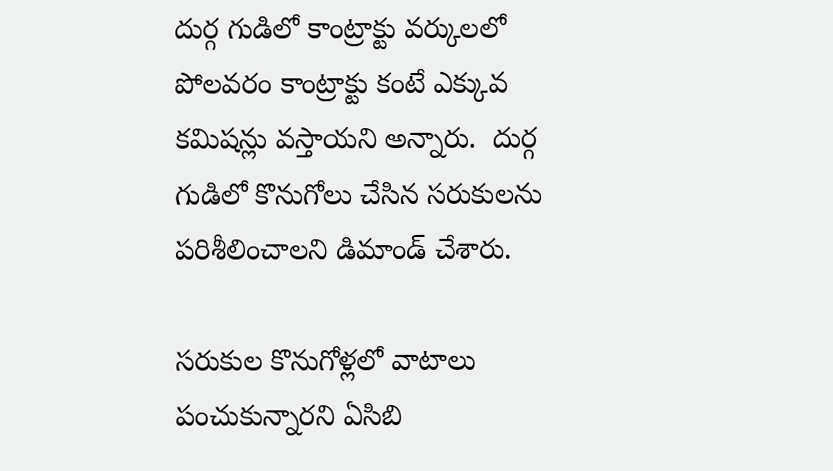దుర్గ గుడిలో కాంట్రాక్టు వర్కులలో పోలవరం కాంట్రాక్టు కంటే ఎక్కువ కమిషన్లు వస్తాయని అన్నారు.  దుర్గ గుడిలో కొనుగోలు చేసిన సరుకులను పరిశీలించాలని డిమాండ్ చేశారు.

సరుకుల కొనుగోళ్లలో వాటాలు పంచుకున్నారని ఏసిబి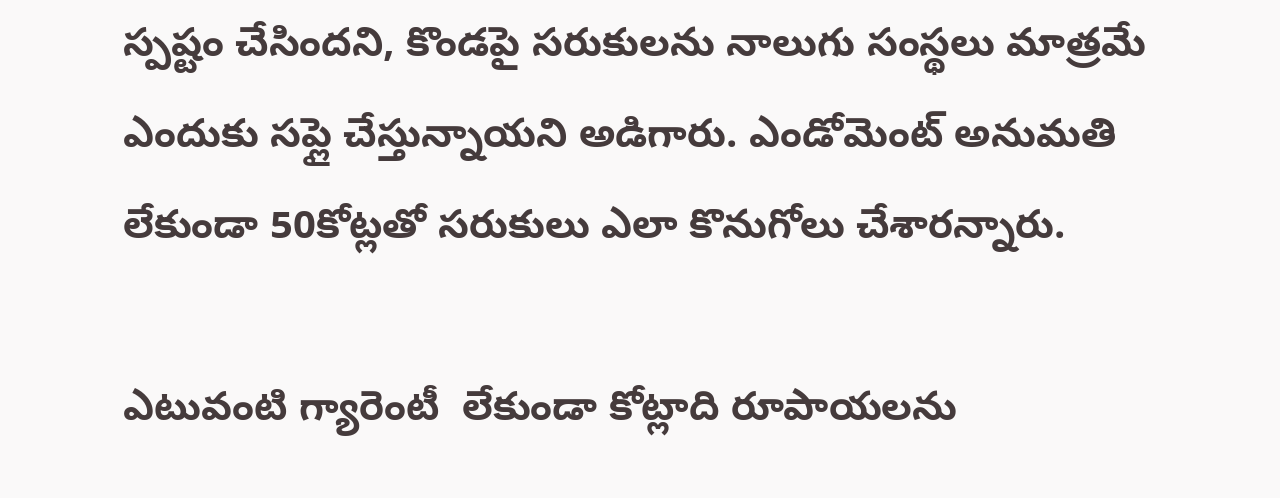స్పష్టం చేసిందని, కొండపై సరుకులను నాలుగు సంస్థలు మాత్రమే ఎందుకు సప్లై చేస్తున్నాయని అడిగారు. ఎండోమెంట్ అనుమతి లేకుండా 50కోట్లతో సరుకులు ఎలా కొనుగోలు చేశారన్నారు.

ఎటువంటి గ్యారెంటీ  లేకుండా కోట్లాది రూపాయలను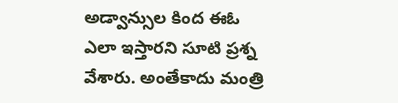అడ్వాన్సుల కింద ఈఓ ఎలా ఇస్తారని సూటి ప్రశ్న వేశారు. అంతేకాదు మంత్రి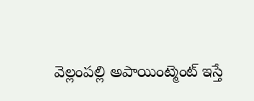వెల్లంపల్లి అపాయింట్మెంట్ ఇస్తే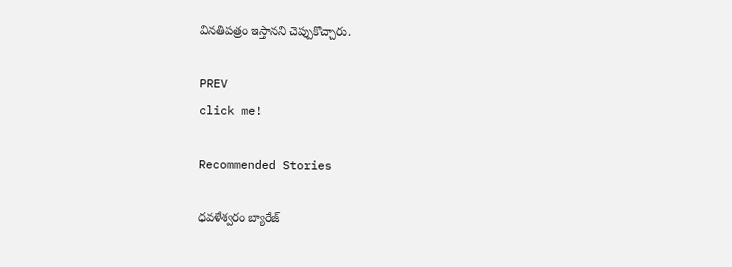వినతిపత్రం ఇస్తానని చెప్పుకొచ్చారు.

PREV
click me!

Recommended Stories

ధవళేశ్వరం బ్యారేజ్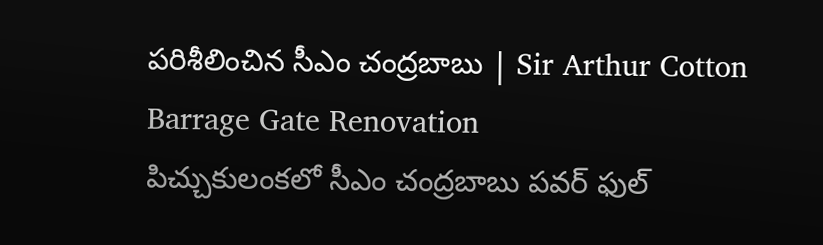పరిశీలించిన సీఎం చంద్రబాబు | Sir Arthur Cotton Barrage Gate Renovation
పిచ్చుకులంకలో సీఎం చంద్రబాబు పవర్ ఫుల్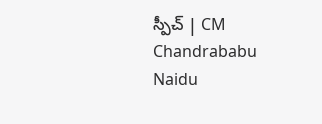స్పీచ్ | CM Chandrababu Naidu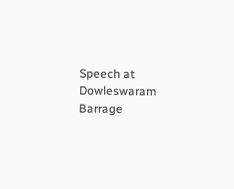Speech at Dowleswaram Barrage